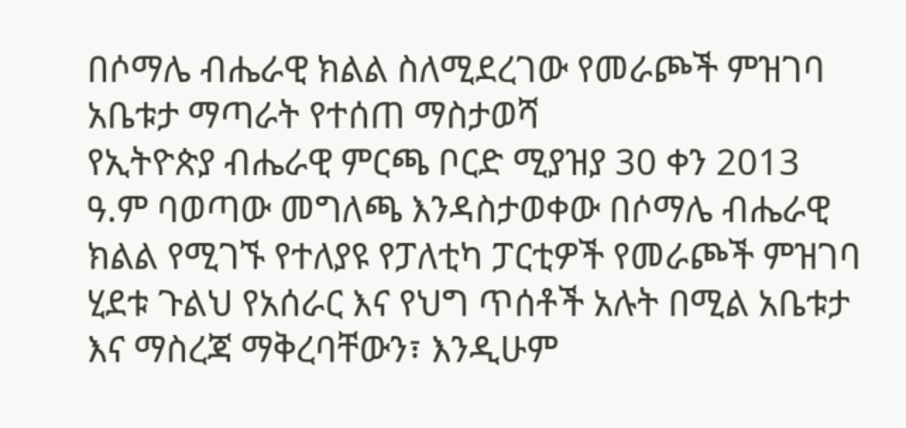በሶማሌ ብሔራዊ ክልል ስለሚደረገው የመራጮች ምዝገባ አቤቱታ ማጣራት የተሰጠ ማስታወሻ
የኢትዮጵያ ብሔራዊ ምርጫ ቦርድ ሚያዝያ 30 ቀን 2013 ዓ.ም ባወጣው መግለጫ እንዳስታወቀው በሶማሌ ብሔራዊ ክልል የሚገኙ የተለያዩ የፓለቲካ ፓርቲዎች የመራጮች ምዝገባ ሂደቱ ጉልህ የአሰራር እና የህግ ጥሰቶች አሉት በሚል አቤቱታ እና ማስረጃ ማቅረባቸውን፣ እንዲሁም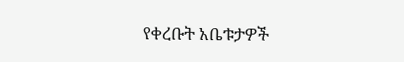የቀረቡት አቤቱታዎች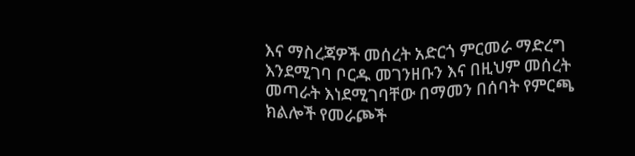እና ማስረጃዎች መሰረት አድርጎ ምርመራ ማድረግ እንደሚገባ ቦርዱ መገንዘቡን እና በዚህም መሰረት መጣራት እነደሚገባቸው በማመን በሰባት የምርጫ ክልሎች የመራጮች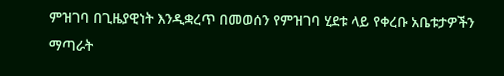ምዝገባ በጊዜያዊነት እንዲቋረጥ በመወሰን የምዝገባ ሂደቱ ላይ የቀረቡ አቤቱታዎችን ማጣራት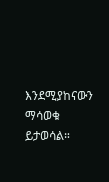እንደሚያከናውን ማሳወቁ ይታወሳል።